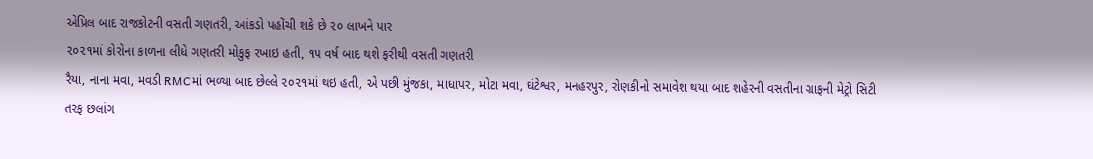એપ્રિલ બાદ રાજકોટની વસતી ગણતરી, આંકડો પહોંચી શકે છે ૨૦ લાખને પાર
૨૦૨૧માં કોરોના કાળના લીધે ગણતરી મોકુફ રખાઇ હતી, ૧૫ વર્ષ બાદ થશે ફરીથી વસતી ગણતરી
રૈયા, નાના મવા, મવડી RMCમાં ભળ્યા બાદ છેલ્લે ૨૦૨૧માં થઇ હતી, એ પછી મુંજકા, માધાપર, મોટા મવા, ઘંટેશ્વર, મનહરપુર, રોણકીનો સમાવેશ થયા બાદ શહેરની વસતીના ગ્રાફની મેટ્રો સિટી તરફ છલાંગ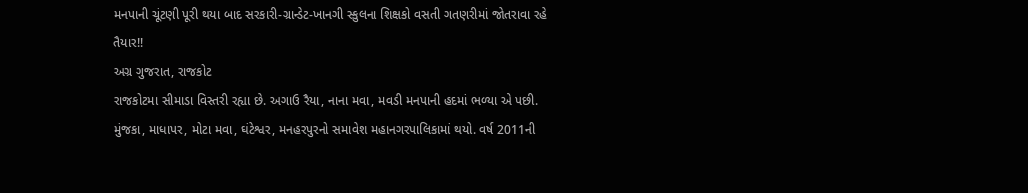મનપાની ચૂંટણી પૂરી થયા બાદ સરકારી-ગ્રાન્ડેટ-ખાનગી સ્કુલના શિક્ષકો વસતી ગતણરીમાં જોતરાવા રહે તૈયાર!!
અગ્ર ગુજરાત, રાજકોટ
રાજકોટમા સીમાડા વિસ્તરી રહ્યા છે. અગાઉ રૈયા, નાના મવા, મવડી મનપાની હદમાં ભળ્યા એ પછી. મુંજકા, માધાપર, મોટા મવા, ઘંટેશ્વર, મનહરપુરનો સમાવેશ મહાનગરપાલિકામાં થયો. વર્ષ 2011ની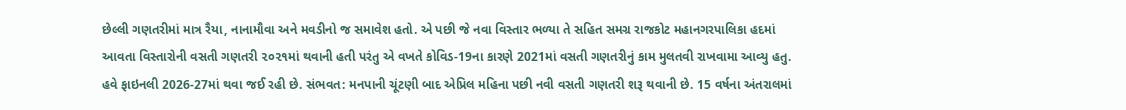છેલ્લી ગણતરીમાં માત્ર રૈયા, નાનામૌવા અને મવડીનો જ સમાવેશ હતો. એ પછી જે નવા વિસ્તાર ભળ્યા તે સહિત સમગ્ર રાજકોટ મહાનગરપાલિકા હદમાં આવતા વિસ્તારોની વસતી ગણતરી ૨૦૨૧માં થવાની હતી પરંતુ એ વખતે કોવિડ-19ના કારણે 2021માં વસતી ગણતરીનું કામ મુલતવી રાખવામા આવ્યુ હતુ. હવે ફાઇનલી 2026-27માં થવા જઈ રહી છે. સંભવત: મનપાની ચૂંટણી બાદ એપ્રિલ મહિના પછી નવી વસતી ગણતરી શરૂ થવાની છે. 15 વર્ષના અંતરાલમાં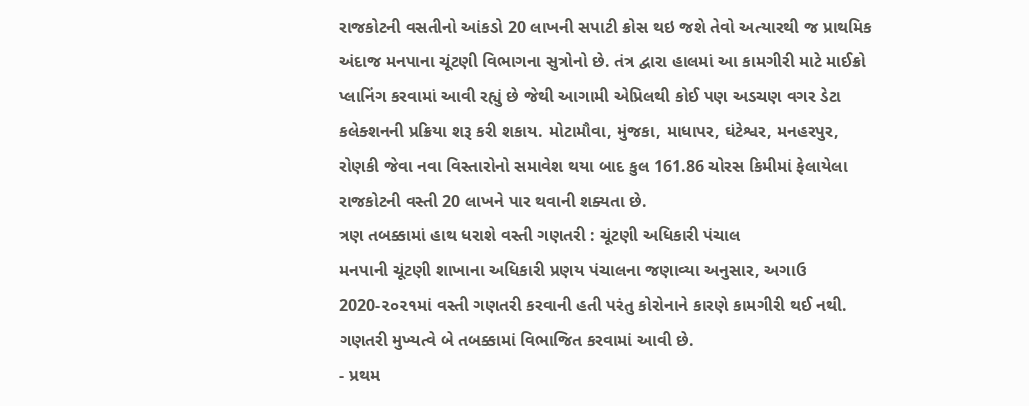રાજકોટની વસતીનો આંકડો 20 લાખની સપાટી ક્રોસ થઇ જશે તેવો અત્યારથી જ પ્રાથમિક અંદાજ મનપાના ચૂંટણી વિભાગના સુત્રોનો છે. તંત્ર દ્વારા હાલમાં આ કામગીરી માટે માઈક્રો પ્લાનિંગ કરવામાં આવી રહ્યું છે જેથી આગામી એપ્રિલથી કોઈ પણ અડચણ વગર ડેટા કલેક્શનની પ્રક્રિયા શરૂ કરી શકાય. મોટામૌવા, મુંજકા, માધાપર, ઘંટેશ્વર, મનહરપુર, રોણકી જેવા નવા વિસ્તારોનો સમાવેશ થયા બાદ કુલ 161.86 ચોરસ કિમીમાં ફેલાયેલા રાજકોટની વસ્તી 20 લાખને પાર થવાની શક્યતા છે.
ત્રણ તબક્કામાં હાથ ધરાશે વસ્તી ગણતરી : ચૂંટણી અધિકારી પંચાલ
મનપાની ચૂંટણી શાખાના અધિકારી પ્રણય પંચાલના જણાવ્યા અનુસાર, અગાઉ 2020-૨૦૨૧માં વસ્તી ગણતરી કરવાની હતી પરંતુ કોરોનાને કારણે કામગીરી થઈ નથી. ગણતરી મુખ્યત્વે બે તબક્કામાં વિભાજિત કરવામાં આવી છે.
- પ્રથમ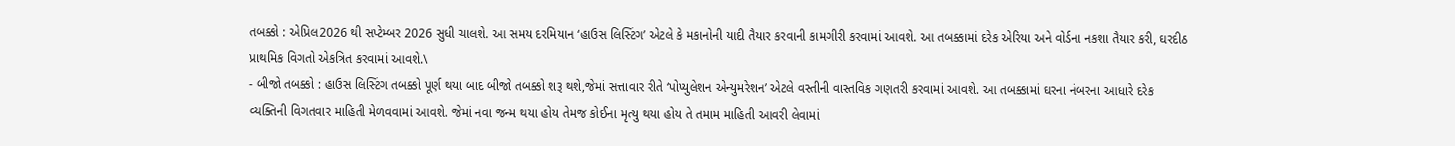તબક્કો : એપ્રિલ2026 થી સપ્ટેમ્બર 2026 સુધી ચાલશે. આ સમય દરમિયાન ‘હાઉસ લિસ્ટિંગ’ એટલે કે મકાનોની યાદી તૈયાર કરવાની કામગીરી કરવામાં આવશે. આ તબક્કામાં દરેક એરિયા અને વોર્ડના નકશા તૈયાર કરી, ઘરદીઠ પ્રાથમિક વિગતો એકત્રિત કરવામાં આવશે.\
- બીજો તબક્કો : હાઉસ લિસ્ટિંગ તબક્કો પૂર્ણ થયા બાદ બીજો તબક્કો શરૂ થશે,જેમાં સત્તાવાર રીતે ‘પોપ્યુલેશન એન્યુમરેશન’ એટલે વસ્તીની વાસ્તવિક ગણતરી કરવામાં આવશે. આ તબક્કામાં ઘરના નંબરના આધારે દરેક વ્યક્તિની વિગતવાર માહિતી મેળવવામાં આવશે. જેમાં નવા જન્મ થયા હોય તેમજ કોઈના મૃત્યુ થયા હોય તે તમામ માહિતી આવરી લેવામાં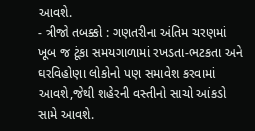આવશે.
- ત્રીજો તબક્કો : ગણતરીના અંતિમ ચરણમાં ખૂબ જ ટૂંકા સમયગાળામાં રખડતા-ભટકતા અને ઘરવિહોણા લોકોનો પણ સમાવેશ કરવામાં આવશે,જેથી શહેરની વસ્તીનો સાચો આંકડો સામે આવશે.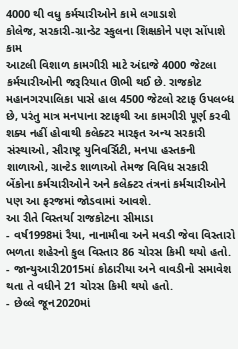4000 થી વધુ કર્મચારીઓને કામે લગાડાશે
કોલેજ, સરકારી-ગ્રાન્ડેટ સ્કુલના શિક્ષકોને પણ સોંપાશે કામ
આટલી વિશાળ કામગીરી માટે અંદાજે 4000 જેટલા કર્મચારીઓની જરૂરિયાત ઊભી થઈ છે. રાજકોટ મહાનગરપાલિકા પાસે હાલ 4500 જેટલો સ્ટાફ ઉપલબ્ધ છે, પરંતુ માત્ર મનપાના સ્ટાફથી આ કામગીરી પૂર્ણ કરવી શક્ય નહીં હોવાથી કલેક્ટર મારફત અન્ય સરકારી સંસ્થાઓ, સૌરાષ્ટ્ર યુનિવર્સિટી, મનપા હસ્તકની શાળાઓ, ગ્રાન્ટેડ શાળાઓ તેમજ વિવિધ સરકારી બેંકોના કર્મચારીઓને અને કલેક્ટર તંત્રનાં કર્મચારીઓને પણ આ ફરજમાં જોડવામાં આવશે.
આ રીતે વિસ્તર્યા રાજકોટના સીમાડા
- વર્ષ1998માં રૈયા, નાનામૌવા અને મવડી જેવા વિસ્તારો ભળતા શહેરનો કુલ વિસ્તાર 86 ચોરસ કિમી થયો હતો.
- જાન્યુઆરી2015માં કોઠારીયા અને વાવડીનો સમાવેશ થતા તે વધીને 21 ચોરસ કિમી થયો હતો.
- છેલ્લે જૂન2020માં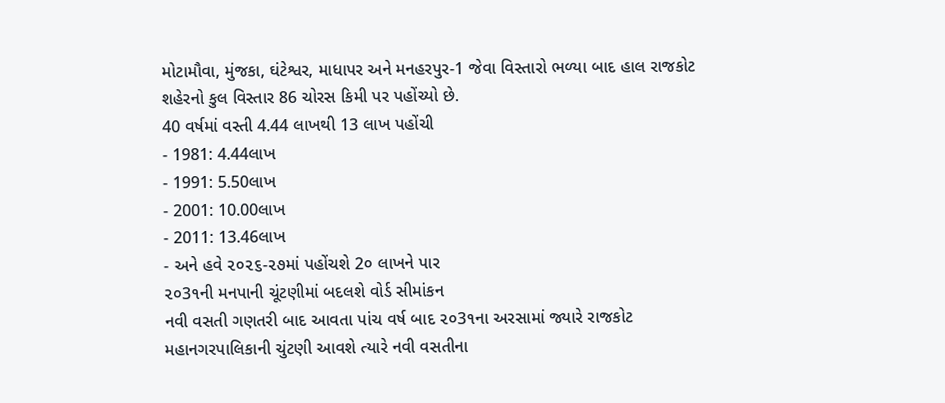મોટામૌવા, મુંજકા, ઘંટેશ્વર, માધાપર અને મનહરપુર-1 જેવા વિસ્તારો ભળ્યા બાદ હાલ રાજકોટ શહેરનો કુલ વિસ્તાર 86 ચોરસ કિમી પર પહોંચ્યો છે.
40 વર્ષમાં વસ્તી 4.44 લાખથી 13 લાખ પહોંચી
- 1981: 4.44લાખ
- 1991: 5.50લાખ
- 2001: 10.00લાખ
- 2011: 13.46લાખ
- અને હવે ૨૦૨૬-૨૭માં પહોંચશે 2૦ લાખને પાર
૨૦3૧ની મનપાની ચૂંટણીમાં બદલશે વોર્ડ સીમાંકન
નવી વસતી ગણતરી બાદ આવતા પાંચ વર્ષ બાદ ૨૦3૧ના અરસામાં જ્યારે રાજકોટ મહાનગરપાલિકાની ચુંટણી આવશે ત્યારે નવી વસતીના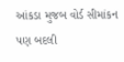આંકડા મુજબ વોર્ડ સીમાંકન પણ બદલી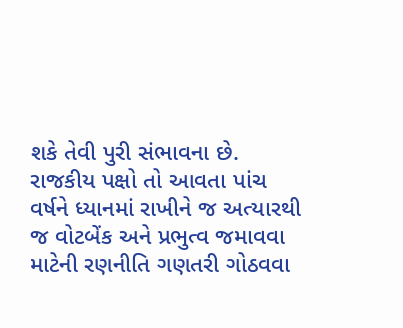શકે તેવી પુરી સંભાવના છે. રાજકીય પક્ષો તો આવતા પાંચ વર્ષને ધ્યાનમાં રાખીને જ અત્યારથી જ વોટબેંક અને પ્રભુત્વ જમાવવા માટેની રણનીતિ ગણતરી ગોઠવવા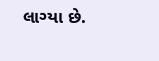લાગ્યા છે.